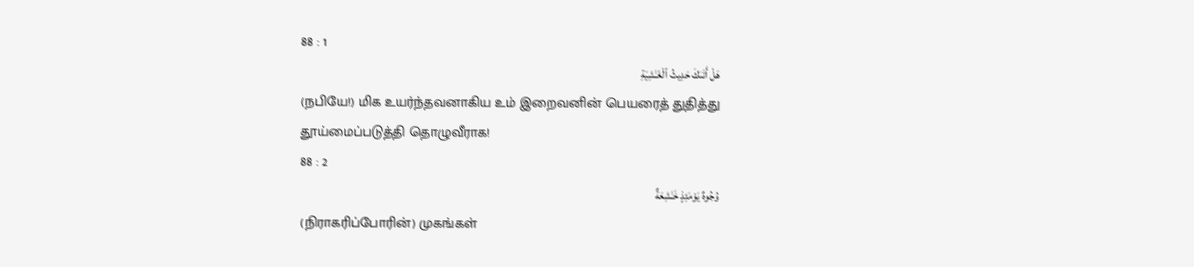88 : 1
هَلْ أَتَىٰكَ حَدِيثُ ٱلْغَـٰشِيَةِ
(நபியே!) மிக உயர்ந்தவனாகிய உம் இறைவனின் பெயரைத் துதித்து தூய்மைப்படுத்தி தொழுவீராக!
88 : 2
وُجُوهٌ يَوْمَئِذٍ خَـٰشِعَةٌ
(நிராகரிப்போரின்) முகங்கள்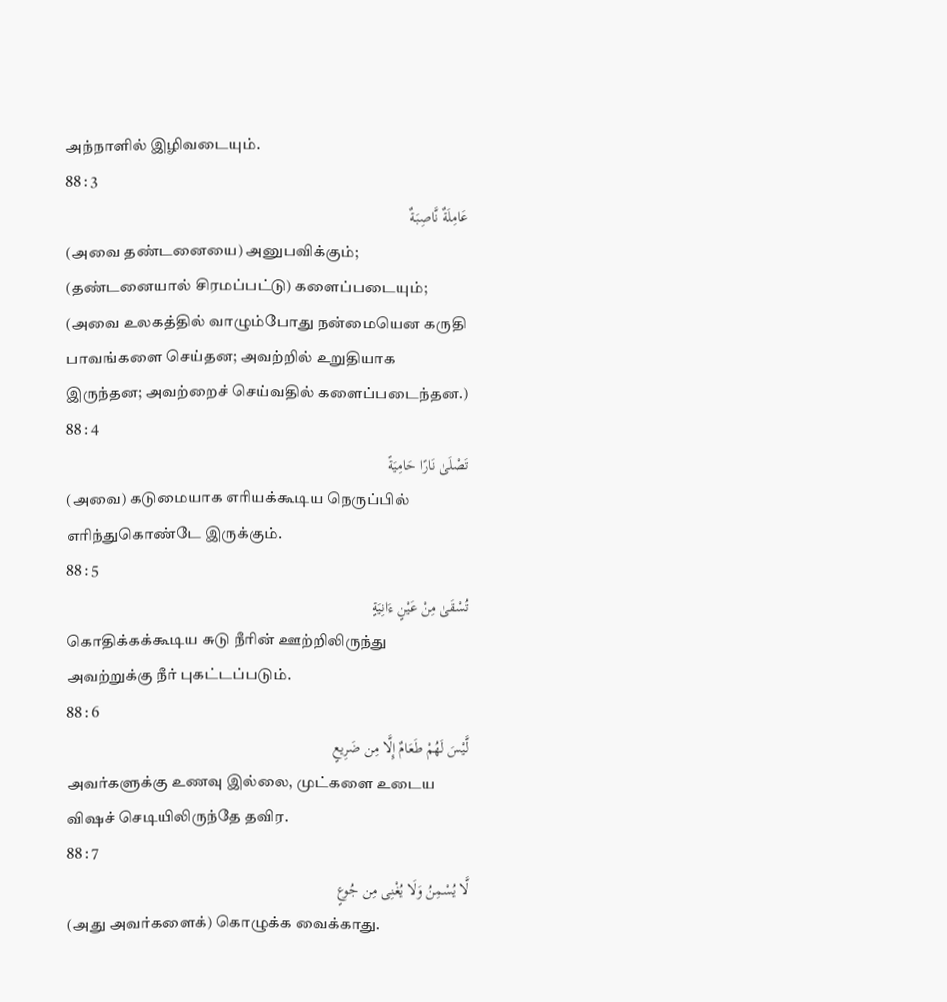அந்நாளில் இழிவடையும்.
88 : 3
عَامِلَةٌ نَّاصِبَةٌ
(அவை தண்டனையை) அனுபவிக்கும்; (தண்டனையால் சிரமப்பட்டு) களைப்படையும்; (அவை உலகத்தில் வாழும்போது நன்மையென கருதி பாவங்களை செய்தன; அவற்றில் உறுதியாக இருந்தன; அவற்றைச் செய்வதில் களைப்படைந்தன.)
88 : 4
تَصْلَىٰ نَارًا حَامِيَةً
(அவை) கடுமையாக எரியக்கூடிய நெருப்பில் எரிந்துகொண்டே இருக்கும்.
88 : 5
تُسْقَىٰ مِنْ عَيْنٍ ءَانِيَةٍ
கொதிக்கக்கூடிய சுடு நீரின் ஊற்றிலிருந்து அவற்றுக்கு நீர் புகட்டப்படும்.
88 : 6
لَّيْسَ لَهُمْ طَعَامٌ إِلَّا مِن ضَرِيعٍ
அவர்களுக்கு உணவு இல்லை, முட்களை உடைய விஷச் செடியிலிருந்தே தவிர.
88 : 7
لَّا يُسْمِنُ وَلَا يُغْنِى مِن جُوعٍ
(அது அவர்களைக்) கொழுக்க வைக்காது.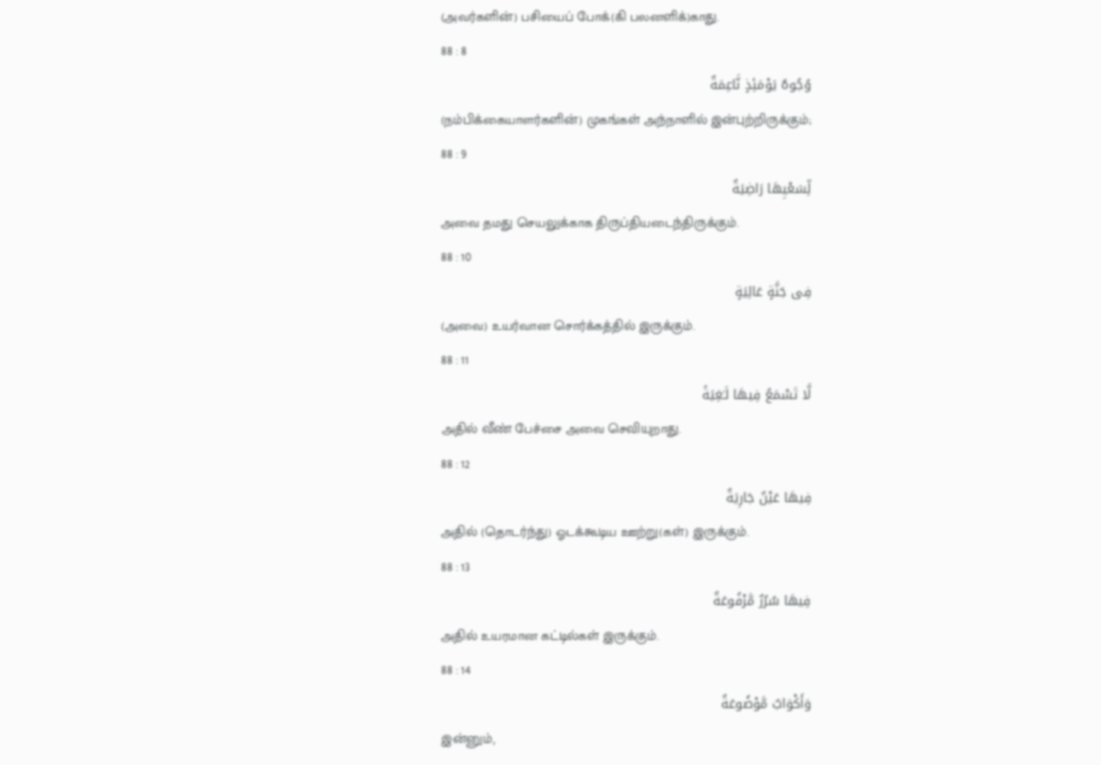(அவர்களின்) பசியைப் போக்(கி பலனளிக்)காது.
88 : 8
وُجُوهٌ يَوْمَئِذٍ نَّاعِمَةٌ
(நம்பிக்கையாளர்களின்) முகங்கள் அந்நாளில் இன்புற்றிருக்கும்;
88 : 9
لِّسَعْيِهَا رَاضِيَةٌ
அவை தமது செயலுக்காக திருப்தியடைந்திருக்கும்.
88 : 10
فِى جَنَّةٍ عَالِيَةٍ
(அவை) உயர்வான சொர்க்கத்தில் இருக்கும்.
88 : 11
لَّا تَسْمَعُ فِيهَا لَـٰغِيَةً
அதில் வீண் பேச்சை அவை செவியுறாது.
88 : 12
فِيهَا عَيْنٌ جَارِيَةٌ
அதில் (தொடர்ந்து) ஓடக்கூடிய ஊற்று(கள்) இருக்கும்.
88 : 13
فِيهَا سُرُرٌ مَّرْفُوعَةٌ
அதில் உயரமான கட்டில்கள் இருக்கும்.
88 : 14
وَأَكْوَابٌ مَّوْضُوعَةٌ
இன்னும்,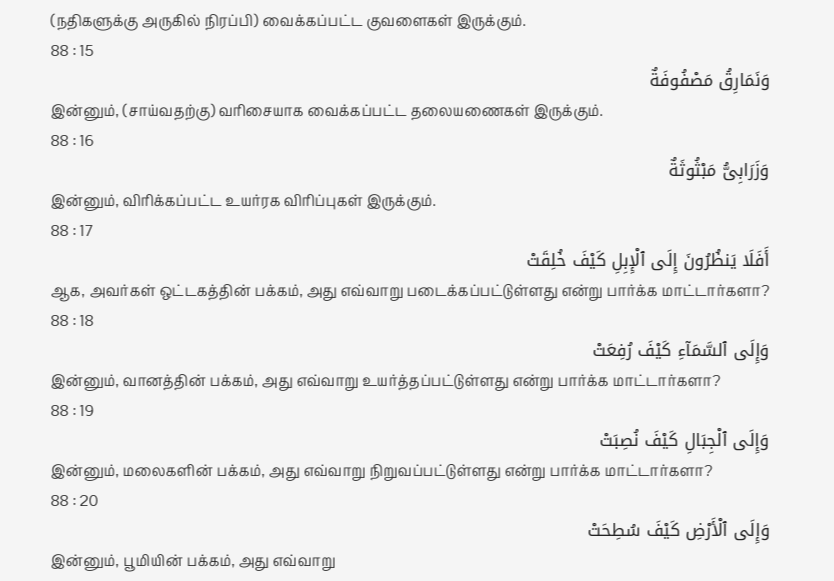(நதிகளுக்கு அருகில் நிரப்பி) வைக்கப்பட்ட குவளைகள் இருக்கும்.
88 : 15
وَنَمَارِقُ مَصْفُوفَةٌ
இன்னும், (சாய்வதற்கு) வரிசையாக வைக்கப்பட்ட தலையணைகள் இருக்கும்.
88 : 16
وَزَرَابِىُّ مَبْثُوثَةٌ
இன்னும், விரிக்கப்பட்ட உயர்ரக விரிப்புகள் இருக்கும்.
88 : 17
أَفَلَا يَنظُرُونَ إِلَى ٱلْإِبِلِ كَيْفَ خُلِقَتْ
ஆக, அவர்கள் ஒட்டகத்தின் பக்கம், அது எவ்வாறு படைக்கப்பட்டுள்ளது என்று பார்க்க மாட்டார்களா?
88 : 18
وَإِلَى ٱلسَّمَآءِ كَيْفَ رُفِعَتْ
இன்னும், வானத்தின் பக்கம், அது எவ்வாறு உயர்த்தப்பட்டுள்ளது என்று பார்க்க மாட்டார்களா?
88 : 19
وَإِلَى ٱلْجِبَالِ كَيْفَ نُصِبَتْ
இன்னும், மலைகளின் பக்கம், அது எவ்வாறு நிறுவப்பட்டுள்ளது என்று பார்க்க மாட்டார்களா?
88 : 20
وَإِلَى ٱلْأَرْضِ كَيْفَ سُطِحَتْ
இன்னும், பூமியின் பக்கம், அது எவ்வாறு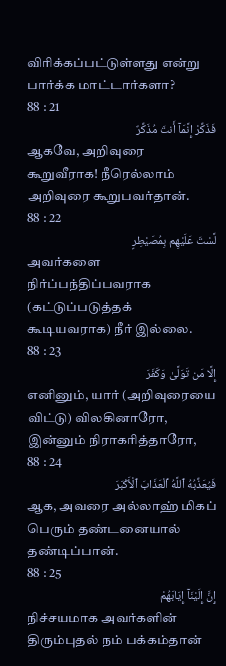விரிக்கப்பட்டுள்ளது என்று பார்க்க மாட்டார்களா?
88 : 21
فَذَكِّرْ إِنَّمَآ أَنتَ مُذَكِّرٌ
ஆகவே, அறிவுரை கூறுவீராக! நீரெல்லாம் அறிவுரை கூறுபவர்தான்.
88 : 22
لَّسْتَ عَلَيْهِم بِمُصَيْطِرٍ
அவர்களை நிர்ப்பந்திப்பவராக (கட்டுப்படுத்தக் கூடியவராக) நீர் இல்லை.
88 : 23
إِلَّا مَن تَوَلَّىٰ وَكَفَرَ
எனினும், யார் (அறிவுரையை விட்டு) விலகினாரோ, இன்னும் நிராகரித்தாரோ,
88 : 24
فَيُعَذِّبُهُ ٱللَّهُ ٱلْعَذَابَ ٱلْأَكْبَرَ
ஆக, அவரை அல்லாஹ் மிகப் பெரும் தண்டனையால் தண்டிப்பான்.
88 : 25
إِنَّ إِلَيْنَآ إِيَابَهُمْ
நிச்சயமாக அவர்களின் திரும்புதல் நம் பக்கம்தான்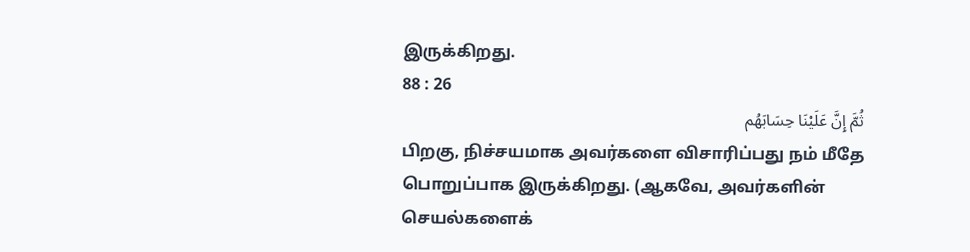இருக்கிறது.
88 : 26
ثُمَّ إِنَّ عَلَيْنَا حِسَابَهُم
பிறகு, நிச்சயமாக அவர்களை விசாரிப்பது நம் மீதே பொறுப்பாக இருக்கிறது. (ஆகவே, அவர்களின் செயல்களைக்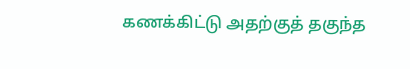கணக்கிட்டு அதற்குத் தகுந்த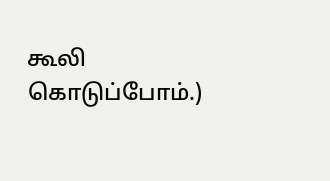கூலி கொடுப்போம்.)